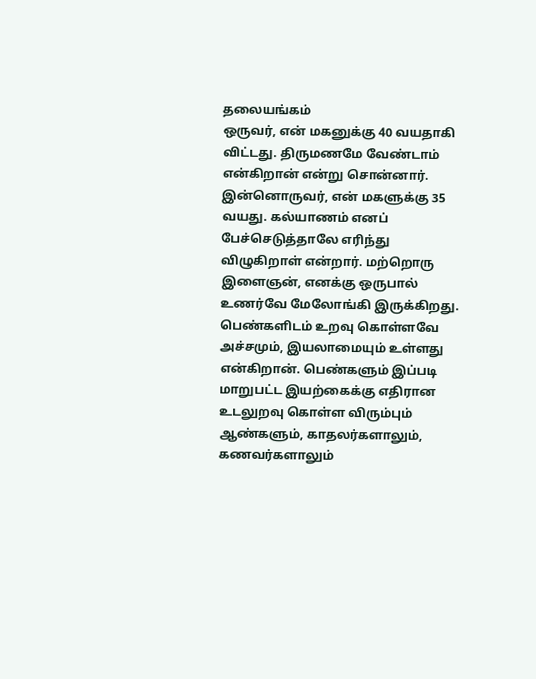தலையங்கம்
ஒருவர், என் மகனுக்கு 40 வயதாகி விட்டது. திருமணமே வேண்டாம் என்கிறான் என்று சொன்னார். இன்னொருவர், என் மகளுக்கு 35 வயது. கல்யாணம் எனப் பேச்செடுத்தாலே எரிந்து விழுகிறாள் என்றார். மற்றொரு இளைஞன், எனக்கு ஒருபால் உணர்வே மேலோங்கி இருக்கிறது. பெண்களிடம் உறவு கொள்ளவே அச்சமும், இயலாமையும் உள்ளது என்கிறான். பெண்களும் இப்படி மாறுபட்ட இயற்கைக்கு எதிரான உடலுறவு கொள்ள விரும்பும் ஆண்களும், காதலர்களாலும், கணவர்களாலும்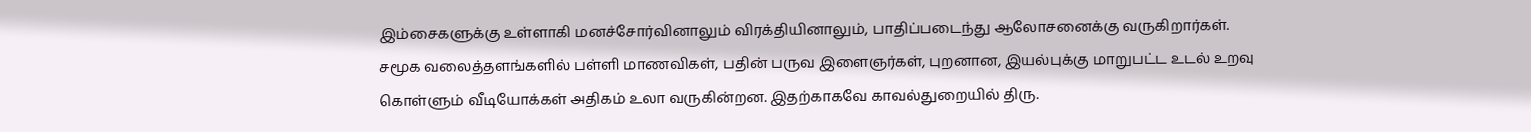இம்சைகளுக்கு உள்ளாகி மனச்சோர்வினாலும் விரக்தியினாலும், பாதிப்படைந்து ஆலோசனைக்கு வருகிறார்கள்.
சமூக வலைத்தளங்களில் பள்ளி மாணவிகள், பதின் பருவ இளைஞர்கள், புறனான, இயல்புக்கு மாறுபட்ட உடல் உறவு கொள்ளும் வீடியோக்கள் அதிகம் உலா வருகின்றன. இதற்காகவே காவல்துறையில் திரு.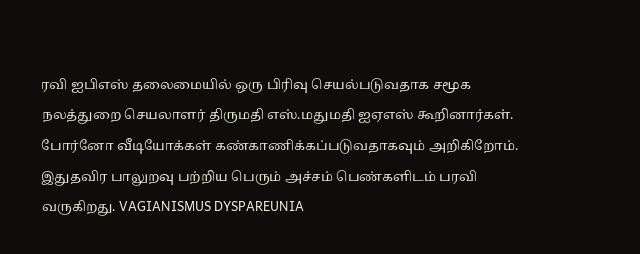ரவி ஐபிஎஸ் தலைமையில் ஒரு பிரிவு செயல்படுவதாக சமூக நலத்துறை செயலாளர் திருமதி எஸ்.மதுமதி ஐஏஎஸ் கூறினார்கள். போர்னோ வீடியோக்கள் கண்காணிக்கப்படுவதாகவும் அறிகிறோம்.
இதுதவிர பாலுறவு பற்றிய பெரும் அச்சம் பெண்களிடம் பரவி வருகிறது. VAGIANISMUS DYSPAREUNIA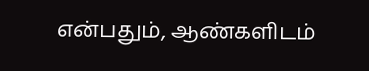என்பதும், ஆண்களிடம்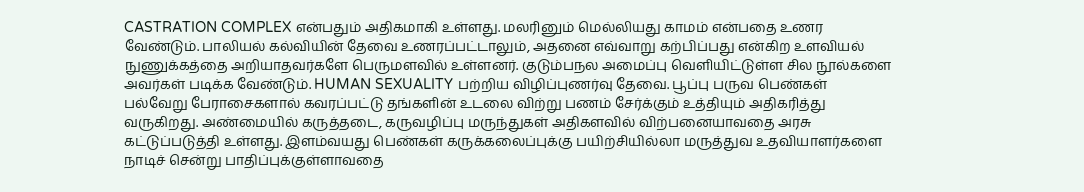CASTRATION COMPLEX என்பதும் அதிகமாகி உள்ளது. மலரினும் மெல்லியது காமம் என்பதை உணர வேண்டும். பாலியல் கல்வியின் தேவை உணரப்பட்டாலும், அதனை எவ்வாறு கற்பிப்பது என்கிற உளவியல் நுணுக்கத்தை அறியாதவர்களே பெருமளவில் உள்ளனர். குடும்பநல அமைப்பு வெளியிட்டுள்ள சில நூல்களை அவர்கள் படிக்க வேண்டும். HUMAN SEXUALITY பற்றிய விழிப்புணர்வு தேவை. பூப்பு பருவ பெண்கள் பல்வேறு பேராசைகளால் கவரப்பட்டு தங்களின் உடலை விற்று பணம் சேர்க்கும் உத்தியும் அதிகரித்து வருகிறது. அண்மையில் கருத்தடை, கருவழிப்பு மருந்துகள் அதிகளவில் விற்பனையாவதை அரசு கட்டுப்படுத்தி உள்ளது. இளம்வயது பெண்கள் கருக்கலைப்புக்கு பயிற்சியில்லா மருத்துவ உதவியாளர்களை நாடிச் சென்று பாதிப்புக்குள்ளாவதை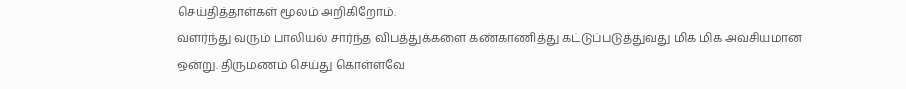செய்தித்தாள்கள் மூலம் அறிகிறோம்.
வளர்ந்து வரும் பாலியல் சார்ந்த விபத்துக்களை கண்காணித்து கட்டுப்படுத்துவது மிக மிக அவசியமான ஒன்று. திருமணம் செய்து கொள்ளவே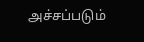அச்சப்படும்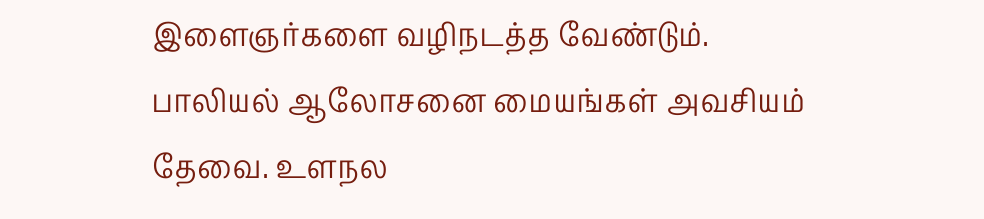இளைஞர்களை வழிநடத்த வேண்டும். பாலியல் ஆலோசனை மையங்கள் அவசியம் தேவை. உளநல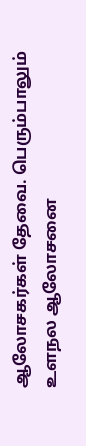ஆலோசகர்கள் தேவை. பெரும்பாலும் உளநல ஆலோசனை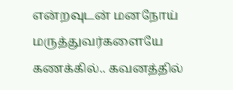என்றவுடன் மனநோய் மருத்துவர்களையே கணக்கில்.. கவனத்தில்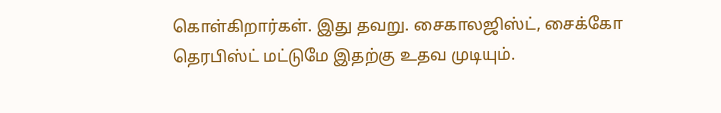கொள்கிறார்கள். இது தவறு. சைகாலஜிஸ்ட், சைக்கோ தெரபிஸ்ட் மட்டுமே இதற்கு உதவ முடியும்.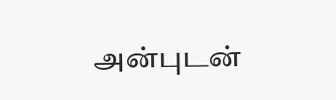அன்புடன்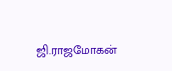ஜி.ராஜமோகன்